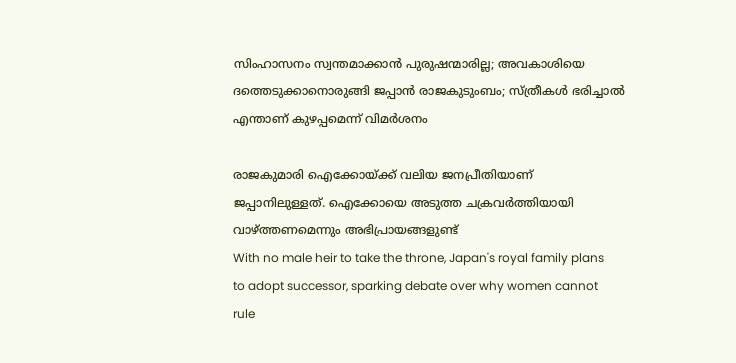സിംഹാസനം സ്വന്തമാക്കാന്‍ പുരുഷന്മാരില്ല; അവകാശിയെ ദത്തെടുക്കാനൊരുങ്ങി ജപ്പാന്‍ രാജകുടുംബം; സ്ത്രീകള്‍ ഭരിച്ചാല്‍ എന്താണ് കുഴപ്പമെന്ന് വിമര്‍ശനം

രാജകുമാരി ഐക്കോയ്ക്ക് വലിയ ജനപ്രീതിയാണ് ജപ്പാനിലുള്ളത്. ഐക്കോയെ അടുത്ത ചക്രവര്‍ത്തിയായി വാഴ്ത്തണമെന്നും അഭിപ്രായങ്ങളുണ്ട്
With no male heir to take the throne, Japan's royal family plans to adopt successor, sparking debate over why women cannot rule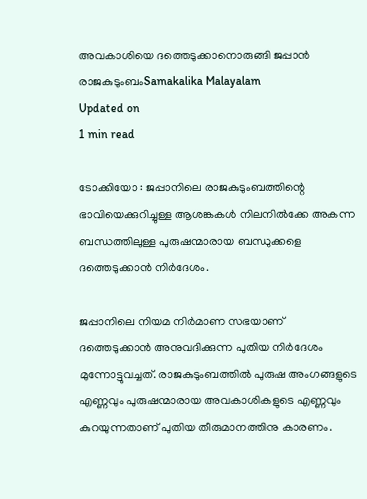അവകാശിയെ ദത്തെടുക്കാനൊരുങ്ങി ജപ്പാന്‍ രാജകുടുംബംSamakalika Malayalam
Updated on
1 min read

ടോക്കിയോ : ജപ്പാനിലെ രാജകുടുംബത്തിന്റെ ഭാവിയെക്കുറിച്ചുള്ള ആശങ്കകള്‍ നിലനില്‍ക്കേ അകന്ന ബന്ധത്തിലുള്ള പുരുഷന്മാരായ ബന്ധുക്കളെ ദത്തെടുക്കാന്‍ നിര്‍ദേശം.

ജപ്പാനിലെ നിയമ നിര്‍മാണ സഭയാണ് ദത്തെടുക്കാന്‍ അനുവദിക്കുന്ന പുതിയ നിര്‍ദേശം മുന്നോട്ടുവച്ചത്. രാജകുടുംബത്തില്‍ പുരുഷ അംഗങ്ങളുടെ എണ്ണവും പുരുഷന്മാരായ അവകാശികളുടെ എണ്ണവും കുറയുന്നതാണ് പുതിയ തീരുമാനത്തിനു കാരണം.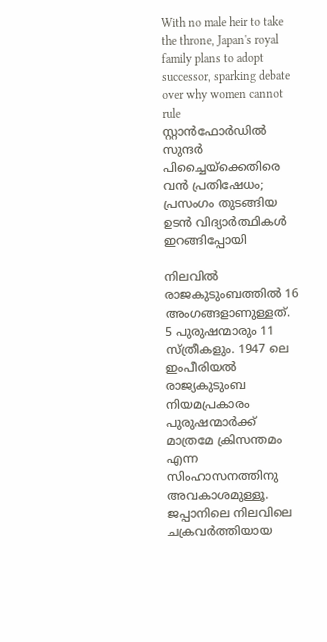With no male heir to take the throne, Japan's royal family plans to adopt successor, sparking debate over why women cannot rule
സ്റ്റാൻഫോർഡിൽ സുന്ദർ പിച്ചൈയ്‌ക്കെതിരെ വൻ പ്രതിഷേധം; പ്രസംഗം തുടങ്ങിയ ഉടൻ വിദ്യാർത്ഥികൾ ഇറങ്ങിപ്പോയി

നിലവില്‍ രാജകുടുംബത്തില്‍ 16 അംഗങ്ങളാണുള്ളത്. 5 പുരുഷന്മാരും 11 സ്ത്രീകളും. 1947 ലെ ഇംപീരിയല്‍ രാജ്യകുടുംബ നിയമപ്രകാരം പുരുഷന്മാര്‍ക്ക് മാത്രമേ ക്രിസന്തമം എന്ന സിംഹാസനത്തിനു അവകാശമുള്ളൂ. ജപ്പാനിലെ നിലവിലെ ചക്രവര്‍ത്തിയായ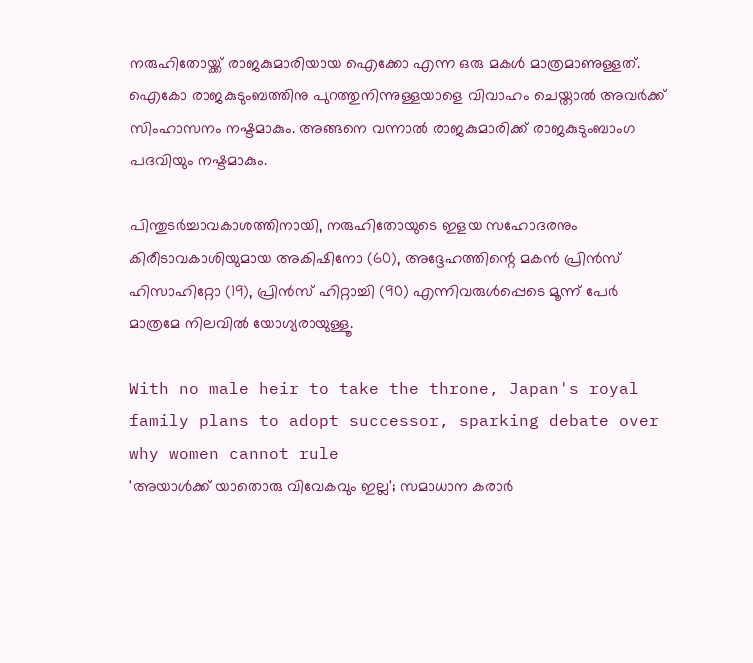നരുഹിതോയ്ക്ക് രാജകുമാരിയായ ഐക്കോ എന്ന ഒരു മകള്‍ മാത്രമാണുള്ളത്. ഐകോ രാജകുടുംബത്തിനു പുറത്തുനിന്നുള്ളയാളെ വിവാഹം ചെയ്താല്‍ അവര്‍ക്ക് സിംഹാസനം നഷ്ടമാകും. അങ്ങനെ വന്നാല്‍ രാജകുമാരിക്ക് രാജകുടുംബാംഗ പദവിയും നഷ്ടമാകും.

പിന്തുടര്‍ച്ചാവകാശത്തിനായി, നരുഹിതോയുടെ ഇളയ സഹോദരനും കിരീടാവകാശിയുമായ അകിഷിനോ (60), അദ്ദേഹത്തിന്റെ മകന്‍ പ്രിന്‍സ് ഹിസാഹിറ്റോ (19), പ്രിന്‍സ് ഹിറ്റാച്ചി (90) എന്നിവരുള്‍പ്പെടെ മൂന്ന് പേര്‍ മാത്രമേ നിലവിൽ യോഗ്യരായുള്ളൂ.

With no male heir to take the throne, Japan's royal family plans to adopt successor, sparking debate over why women cannot rule
'അയാള്‍ക്ക് യാതൊരു വിവേകവും ഇല്ല'; സമാധാന കരാര്‍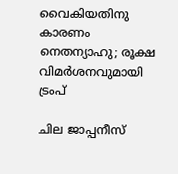വൈകിയതിനു കാരണം നെതന്യാഹു; രൂക്ഷ വിമര്‍ശനവുമായി ട്രംപ്

ചില ജാപ്പനീസ്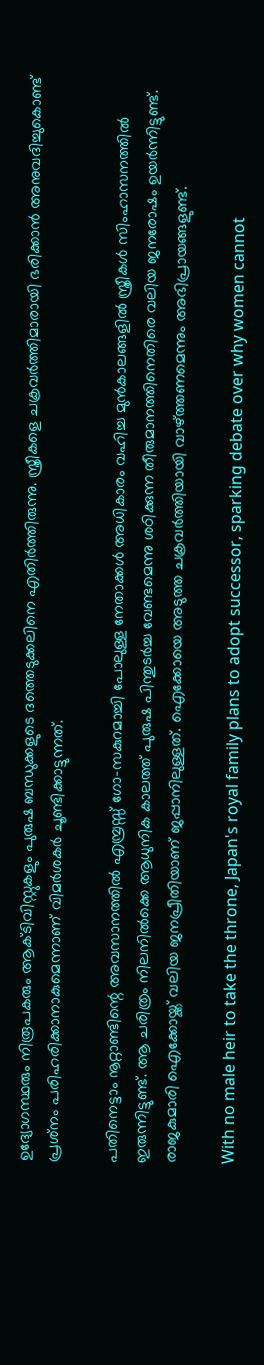ഉദ്യോഗസ്ഥരും നിരൂപകരും ആക്ടിവിസ്റ്റുകളും പുരുഷ ബന്ധുക്കളുടെ ദത്തെടുക്കലിനെ എതിര്‍ത്തിരുന്നു. സ്ത്രീകളെ ചക്രവര്‍ത്തിമാരായി ഭരിക്കാന്‍ അനുവദിച്ചുകൊണ്ട് പ്രശ്‌നം പരിഹരിക്കാനാകുമെന്നാണ് വിമര്‍ശകര്‍ ചൂണ്ടിക്കാട്ടുന്നത്.

പതിനെട്ടാം നൂറ്റാണ്ടിന്റെ അവസാനത്തില്‍ എമ്പ്രസ്സ് ഗോ-സകുറമാച്ചി പോലുള്ള നേതാക്കള്‍ അധികാരം വഹിച്ച മുന്‍കാലങ്ങളില്‍ സ്ത്രീകള്‍ സിംഹാസനത്തില്‍ ഇരുന്നിട്ടുണ്ട്. ആ ചരിത്രം നിലനില്‍ക്കെ ആധുനിക കാലത്ത് പുരുഷ പിന്തുടര്‍ച്ച വേണ്ടമെന്നു ശഠിക്കുന്ന തീരുമാനത്തിനെതിരെ വലിയ ജനരോഷം ഉയര്‍ന്നിട്ടുണ്ട്. രാജകുമാരി ഐക്കോയ്ക്ക് വലിയ ജനപ്രീതിയാണ് ജപ്പാനിലുള്ളത്. ഐക്കോയെ അടുത്ത ചക്രവര്‍ത്തിയായി വാഴ്ത്തണമെന്നും അഭിപ്രായങ്ങളുണ്ട്.

With no male heir to take the throne, Japan's royal family plans to adopt successor, sparking debate over why women cannot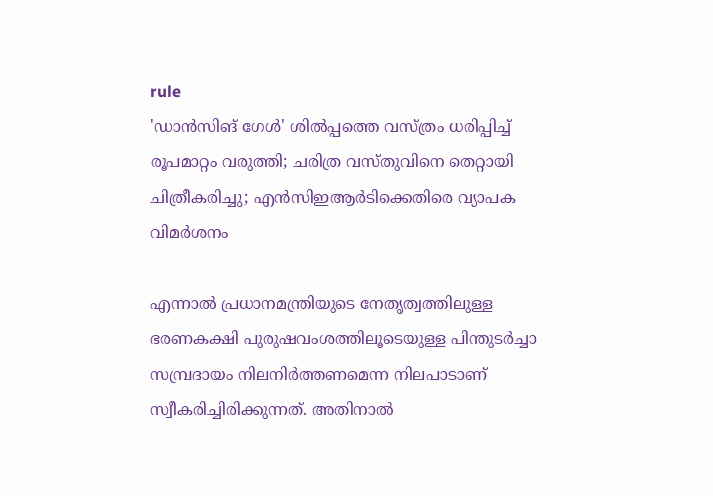rule
'ഡാന്‍സിങ് ഗേള്‍' ശില്‍പ്പത്തെ വസ്ത്രം ധരിപ്പിച്ച് രൂപമാറ്റം വരുത്തി; ചരിത്ര വസ്തുവിനെ തെറ്റായി ചിത്രീകരിച്ചു; എന്‍സിഇആര്‍ടിക്കെതിരെ വ്യാപക വിമര്‍ശനം

എന്നാല്‍ പ്രധാനമന്ത്രിയുടെ നേതൃത്വത്തിലുള്ള ഭരണകക്ഷി പുരുഷവംശത്തിലൂടെയുള്ള പിന്തുടര്‍ച്ചാ സമ്പ്രദായം നിലനിര്‍ത്തണമെന്ന നിലപാടാണ് സ്വീകരിച്ചിരിക്കുന്നത്. അതിനാല്‍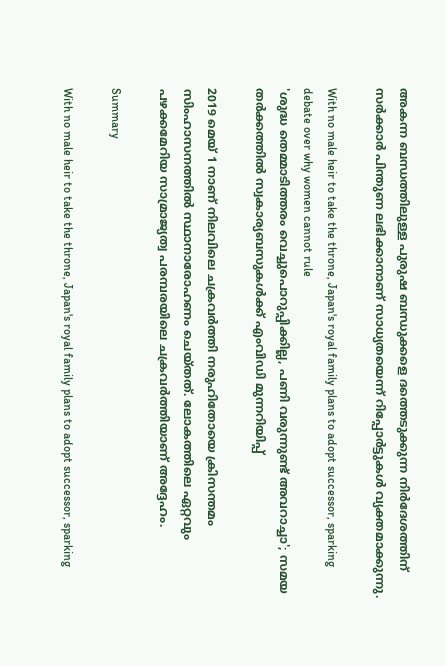അകന്ന ബന്ധത്തിലുള്ള പുരുഷ ബന്ധുക്കളെ ദത്തെടുക്കുന്ന നിര്‍ദേശത്തിന് സര്‍ക്കാര്‍ പിന്തുണ ലഭിക്കാനാണ് സാധ്യതയെന്ന് റിപ്പോര്‍ട്ടുകള്‍ വ്യക്തമാക്കുന്നു.

With no male heir to take the throne, Japan's royal family plans to adopt successor, sparking debate over why women cannot rule
'ശുദ്ധ തെമ്മാടിത്തരം വെച്ചുപൊറുപ്പിക്കില്ല, പണി വരുന്നുണ്ട് അവറാച്ചാ'; സമയ തര്‍ക്കത്തില്‍ സ്വകാര്യബസുകള്‍ക്ക് എംവിഡി മുന്നറിയിപ്പ്

2019 മെയ് 1 നാണ് നിലവിലെ ചക്രവര്‍ത്തി നരുഹിതോയെ ക്രിസന്തമം സിംഹാസനത്തില്‍ സ്ഥാനാരോഹണം ചെയ്തത്. ലോകത്തിലെ ഏറ്റവും പഴക്കമേറിയ സാമ്രാജ്യത്വ പരമ്പരയിലെ ചക്രവര്‍ത്തിയാണ് അദ്ദേഹം.

Summary

With no male heir to take the throne, Japan's royal family plans to adopt successor, sparking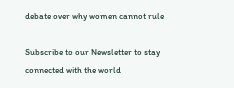debate over why women cannot rule

Subscribe to our Newsletter to stay connected with the world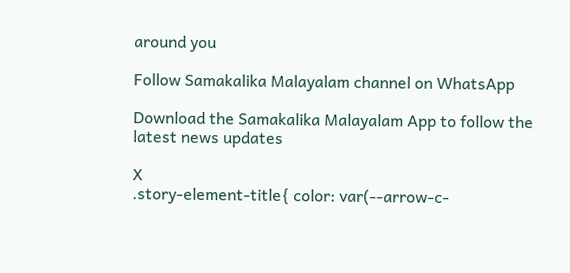around you

Follow Samakalika Malayalam channel on WhatsApp

Download the Samakalika Malayalam App to follow the latest news updates

X
.story-element-title{ color: var(--arrow-c-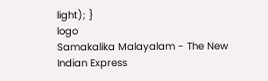light); }
logo
Samakalika Malayalam - The New Indian Express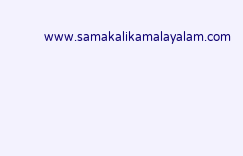www.samakalikamalayalam.com